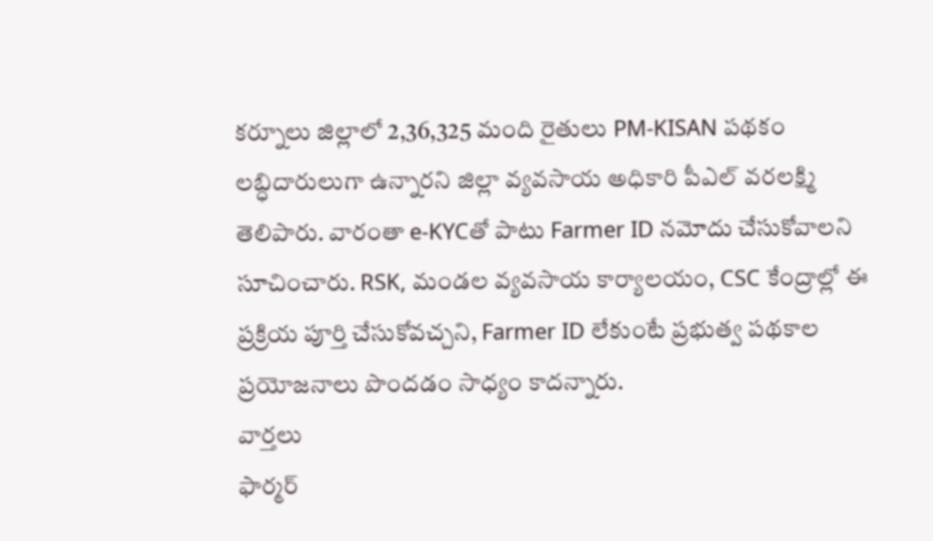కర్నూలు జిల్లాలో 2,36,325 మంది రైతులు PM-KISAN పథకం లబ్ధిదారులుగా ఉన్నారని జిల్లా వ్యవసాయ అధికారి పీఎల్ వరలక్ష్మి తెలిపారు. వారంతా e-KYCతో పాటు Farmer ID నమోదు చేసుకోవాలని సూచించారు. RSK, మండల వ్యవసాయ కార్యాలయం, CSC కేంద్రాల్లో ఈ ప్రక్రియ పూర్తి చేసుకోవచ్చని, Farmer ID లేకుంటే ప్రభుత్వ పథకాల ప్రయోజనాలు పొందడం సాధ్యం కాదన్నారు.
వార్తలు
ఫార్మర్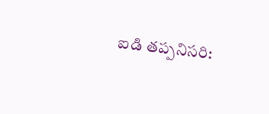ఐడి తప్పనిసరి: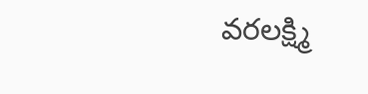వరలక్ష్మి